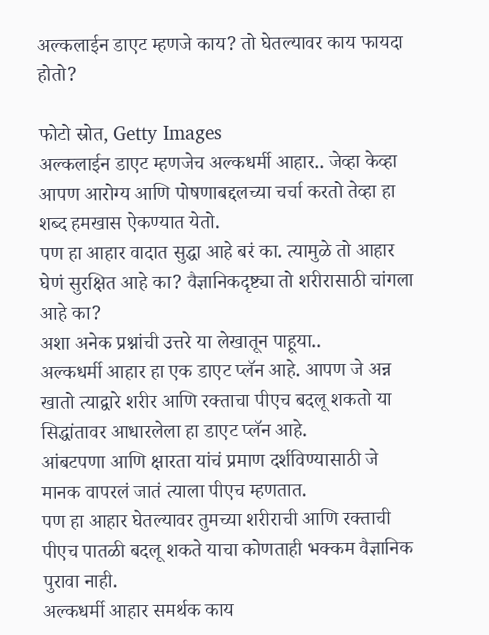अल्कलाईन डाएट म्हणजे काय? तो घेतल्यावर काय फायदा होतो?

फोटो स्रोत, Getty Images
अल्कलाईन डाएट म्हणजेच अल्कधर्मी आहार.. जेव्हा केव्हा आपण आरोग्य आणि पोषणाबद्दलच्या चर्चा करतो तेव्हा हा शब्द हमखास ऐकण्यात येतो.
पण हा आहार वादात सुद्धा आहे बरं का. त्यामुळे तो आहार घेणं सुरक्षित आहे का? वैज्ञानिकदृष्ट्या तो शरीरासाठी चांगला आहे का?
अशा अनेक प्रश्नांची उत्तरे या लेखातून पाहूया..
अल्कधर्मी आहार हा एक डाएट प्लॅन आहे. आपण जे अन्न खातो त्याद्वारे शरीर आणि रक्ताचा पीएच बदलू शकतो या सिद्धांतावर आधारलेला हा डाएट प्लॅन आहे.
आंबटपणा आणि क्षारता यांचं प्रमाण दर्शविण्यासाठी जे मानक वापरलं जातं त्याला पीएच म्हणतात.
पण हा आहार घेतल्यावर तुमच्या शरीराची आणि रक्ताची पीएच पातळी बदलू शकते याचा कोणताही भक्कम वैज्ञानिक पुरावा नाही.
अल्कधर्मी आहार समर्थक काय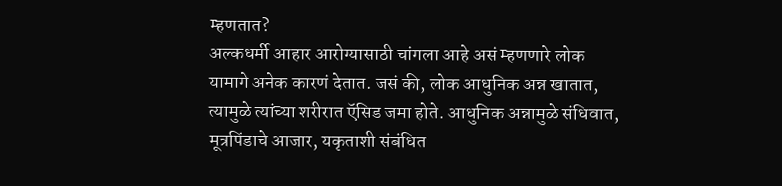म्हणतात?
अल्कधर्मी आहार आरोग्यासाठी चांगला आहे असं म्हणणारे लोक यामागे अनेक कारणं देतात. जसं की, लोक आधुनिक अन्न खातात, त्यामुळे त्यांच्या शरीरात ऍसिड जमा होते. आधुनिक अन्नामुळे संधिवात, मूत्रपिंडाचे आजार, यकृताशी संबंधित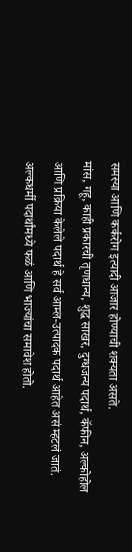समस्या आणि कर्करोग इत्यादी आजार होण्याची शक्यता असते.
मांस, गहू, काही प्रकारची तृणधान्य, शुद्ध साखर, दुग्धजन्य पदार्थ, कॅफीन, अल्कोहोल आणि प्रक्रिया केलेले पदार्थ हे सर्व आम्ल-उत्पादक पदार्थ आहेत असं म्हटलं जातं.
अल्कधर्मी पदार्थांमध्ये फळं आणि भाज्यांचा समावेश होतो.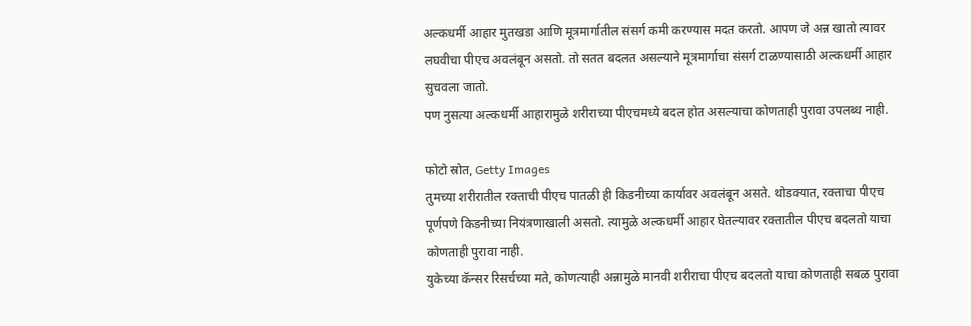अल्कधर्मी आहार मुतखडा आणि मूत्रमार्गातील संसर्ग कमी करण्यास मदत करतो. आपण जे अन्न खातो त्यावर लघवीचा पीएच अवलंबून असतो. तो सतत बदलत असल्याने मूत्रमार्गाचा संसर्ग टाळण्यासाठी अल्कधर्मी आहार सुचवला जातो.
पण नुसत्या अल्कधर्मी आहारामुळे शरीराच्या पीएचमध्ये बदल होत असल्याचा कोणताही पुरावा उपलब्ध नाही.

फोटो स्रोत, Getty Images
तुमच्या शरीरातील रक्ताची पीएच पातळी ही किडनीच्या कार्यावर अवलंबून असते. थोडक्यात, रक्ताचा पीएच पूर्णपणे किडनीच्या नियंत्रणाखाली असतो. त्यामुळे अल्कधर्मी आहार घेतल्यावर रक्तातील पीएच बदलतो याचा कोणताही पुरावा नाही.
युकेच्या कॅन्सर रिसर्चच्या मते, कोणत्याही अन्नामुळे मानवी शरीराचा पीएच बदलतो याचा कोणताही सबळ पुरावा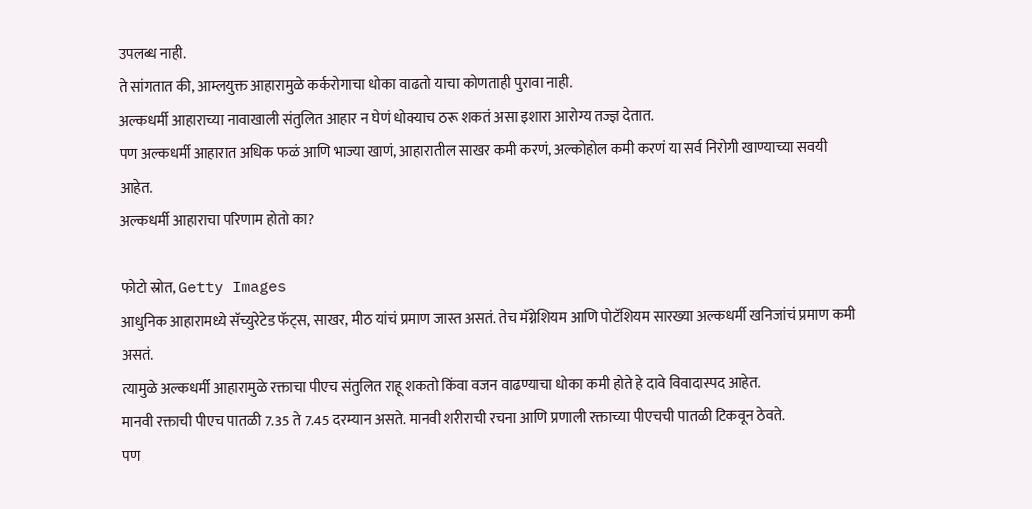उपलब्ध नाही.
ते सांगतात की, आम्लयुक्त आहारामुळे कर्करोगाचा धोका वाढतो याचा कोणताही पुरावा नाही.
अल्कधर्मी आहाराच्या नावाखाली संतुलित आहार न घेणं धोक्याच ठरू शकतं असा इशारा आरोग्य तज्ज्ञ देतात.
पण अल्कधर्मी आहारात अधिक फळं आणि भाज्या खाणं, आहारातील साखर कमी करणं, अल्कोहोल कमी करणं या सर्व निरोगी खाण्याच्या सवयी आहेत.
अल्कधर्मी आहाराचा परिणाम होतो का?

फोटो स्रोत, Getty Images
आधुनिक आहारामध्ये सॅच्युरेटेड फॅट्स, साखर, मीठ यांचं प्रमाण जास्त असतं. तेच मॅग्नेशियम आणि पोटॅशियम सारख्या अल्कधर्मी खनिजांचं प्रमाण कमी असतं.
त्यामुळे अल्कधर्मी आहारामुळे रक्ताचा पीएच संतुलित राहू शकतो किंवा वजन वाढण्याचा धोका कमी होते हे दावे विवादास्पद आहेत.
मानवी रक्ताची पीएच पातळी 7.35 ते 7.45 दरम्यान असते. मानवी शरीराची रचना आणि प्रणाली रक्ताच्या पीएचची पातळी टिकवून ठेवते.
पण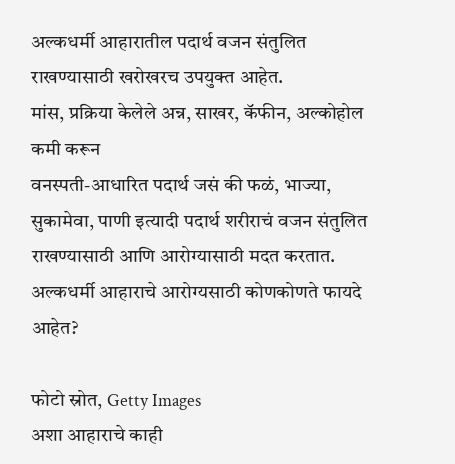अल्कधर्मी आहारातील पदार्थ वजन संतुलित राखण्यासाठी खरोखरच उपयुक्त आहेत.
मांस, प्रक्रिया केलेले अन्न, साखर, कॅफीन, अल्कोहोल कमी करून
वनस्पती-आधारित पदार्थ जसं की फळं, भाज्या, सुकामेवा, पाणी इत्यादी पदार्थ शरीराचं वजन संतुलित राखण्यासाठी आणि आरोग्यासाठी मदत करतात.
अल्कधर्मी आहाराचे आरोग्यसाठी कोणकोणते फायदे आहेत?

फोटो स्रोत, Getty Images
अशा आहाराचे काही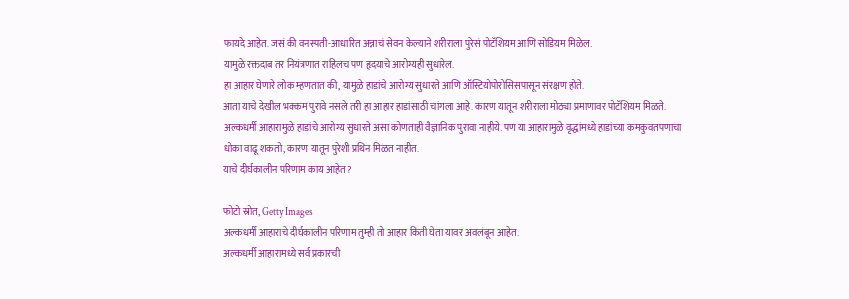फायदे आहेत. जसं की वनस्पती-आधारित अन्नाचं सेवन केल्याने शरीराला पुरेसं पोटॅशियम आणि सोडियम मिळेल.
यामुळे रक्तदाब तर नियंत्रणात राहिलच पण हृदयाचे आरोग्यही सुधारेल.
हा आहार घेणारे लोक म्हणतात की, यामुळे हाडांचे आरोग्य सुधारते आणि ऑस्टियोपोरोसिसपासून संरक्षण होते.
आता याचे देखील भक्कम पुरावे नसले तरी हा आहार हाडांसाठी चांगला आहे. कारण यातून शरीराला मोठ्या प्रमाणावर पोटॅशियम मिळते.
अल्कधर्मी आहारामुळे हाडांचे आरोग्य सुधारते असा कोणताही वैज्ञानिक पुरावा नाहीये. पण या आहारामुळे वृद्धांमध्ये हाडांच्या कमकुवतपणाचा धोका वाढू शकतो, कारण यातून पुरेशी प्रथिन मिळत नाहीत.
याचे दीर्घकालीन परिणाम काय आहेत?

फोटो स्रोत, Getty Images
अल्कधर्मी आहाराचे दीर्घकालीन परिणाम तुम्ही तो आहार किती घेता यावर अवलंबून आहेत.
अल्कधर्मी आहारामध्ये सर्व प्रकारची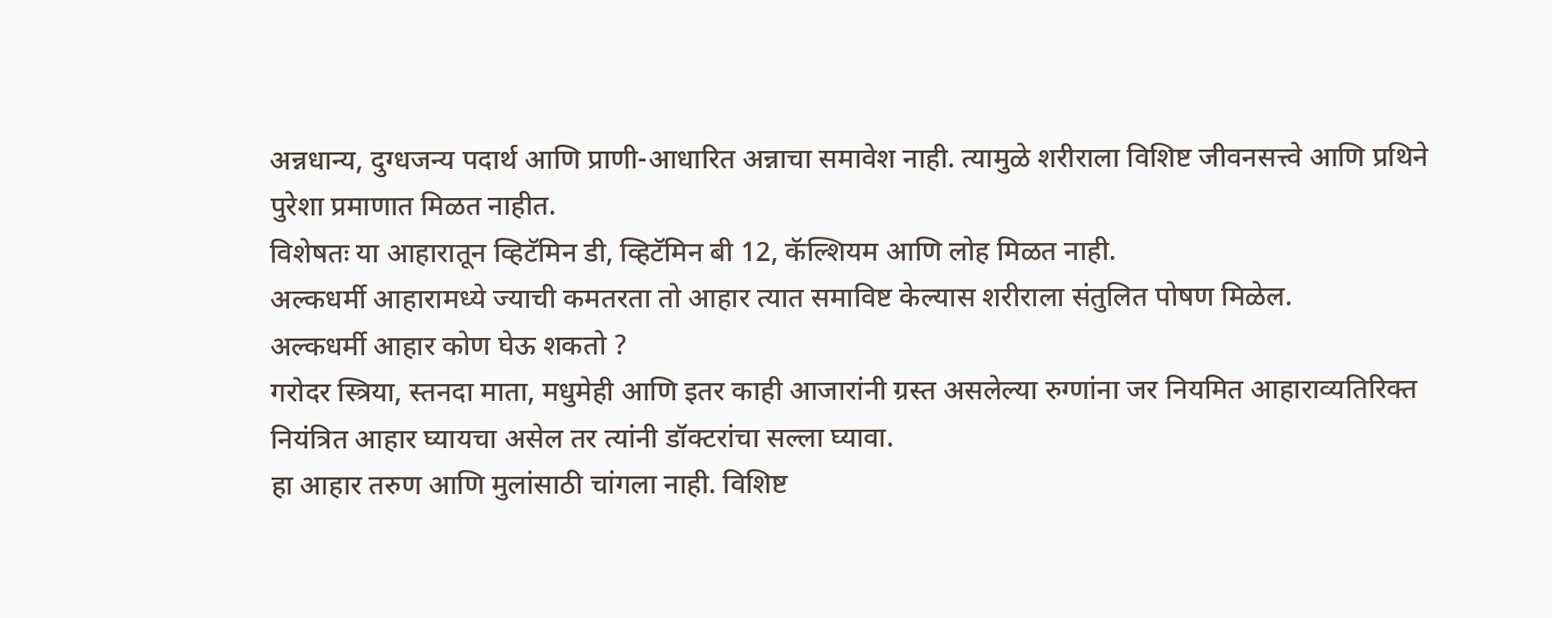अन्नधान्य, दुग्धजन्य पदार्थ आणि प्राणी-आधारित अन्नाचा समावेश नाही. त्यामुळे शरीराला विशिष्ट जीवनसत्त्वे आणि प्रथिने पुरेशा प्रमाणात मिळत नाहीत.
विशेषतः या आहारातून व्हिटॅमिन डी, व्हिटॅमिन बी 12, कॅल्शियम आणि लोह मिळत नाही.
अल्कधर्मी आहारामध्ये ज्याची कमतरता तो आहार त्यात समाविष्ट केल्यास शरीराला संतुलित पोषण मिळेल.
अल्कधर्मी आहार कोण घेऊ शकतो ?
गरोदर स्त्रिया, स्तनदा माता, मधुमेही आणि इतर काही आजारांनी ग्रस्त असलेल्या रुग्णांना जर नियमित आहाराव्यतिरिक्त नियंत्रित आहार घ्यायचा असेल तर त्यांनी डॉक्टरांचा सल्ला घ्यावा.
हा आहार तरुण आणि मुलांसाठी चांगला नाही. विशिष्ट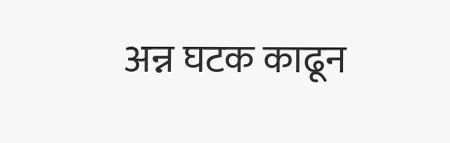अन्न घटक काढून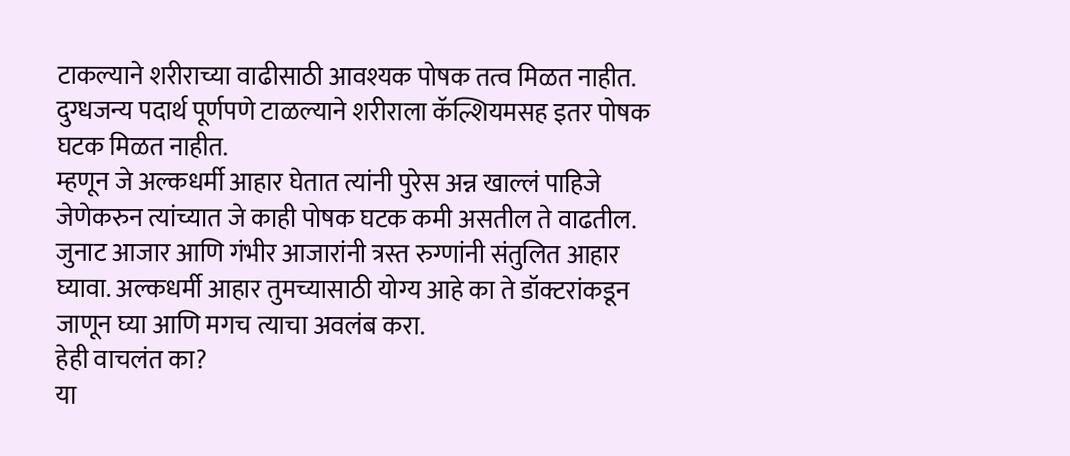टाकल्याने शरीराच्या वाढीसाठी आवश्यक पोषक तत्व मिळत नाहीत.
दुग्धजन्य पदार्थ पूर्णपणे टाळल्याने शरीराला कॅल्शियमसह इतर पोषक घटक मिळत नाहीत.
म्हणून जे अल्कधर्मी आहार घेतात त्यांनी पुरेस अन्न खाल्लं पाहिजे जेणेकरुन त्यांच्यात जे काही पोषक घटक कमी असतील ते वाढतील.
जुनाट आजार आणि गंभीर आजारांनी त्रस्त रुग्णांनी संतुलित आहार घ्यावा. अल्कधर्मी आहार तुमच्यासाठी योग्य आहे का ते डॉक्टरांकडून जाणून घ्या आणि मगच त्याचा अवलंब करा.
हेही वाचलंत का?
या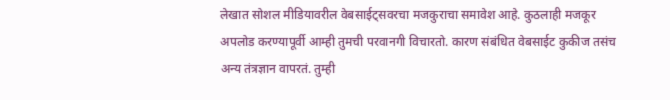लेखात सोशल मीडियावरील वेबसाईट्सवरचा मजकुराचा समावेश आहे. कुठलाही मजकूर अपलोड करण्यापूर्वी आम्ही तुमची परवानगी विचारतो. कारण संबंधित वेबसाईट कुकीज तसंच अन्य तंत्रज्ञान वापरतं. तुम्ही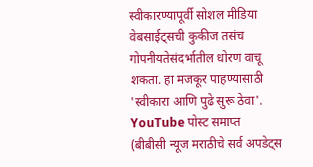स्वीकारण्यापूर्वी सोशल मीडिया वेबसाईट्सची कुकीज तसंच गोपनीयतेसंदर्भातील धोरण वाचू शकता. हा मजकूर पाहण्यासाठी 'स्वीकारा आणि पुढे सुरू ठेवा'.
YouTube पोस्ट समाप्त
(बीबीसी न्यूज मराठीचे सर्व अपडेट्स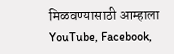मिळवण्यासाठी आम्हाला YouTube, Facebook,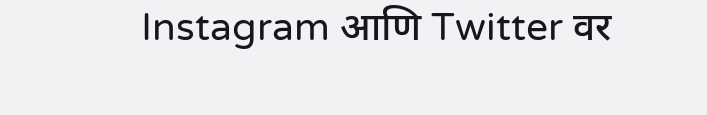Instagram आणि Twitter वर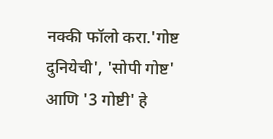नक्की फॉलो करा.'गोष्ट दुनियेची', 'सोपी गोष्ट' आणि '3 गोष्टी' हे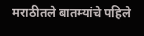मराठीतले बातम्यांचे पहिले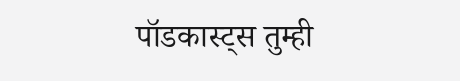पॉडकास्ट्स तुम्ही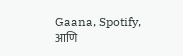Gaana, Spotify, आणि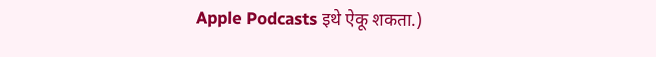Apple Podcasts इथे ऐकू शकता.)